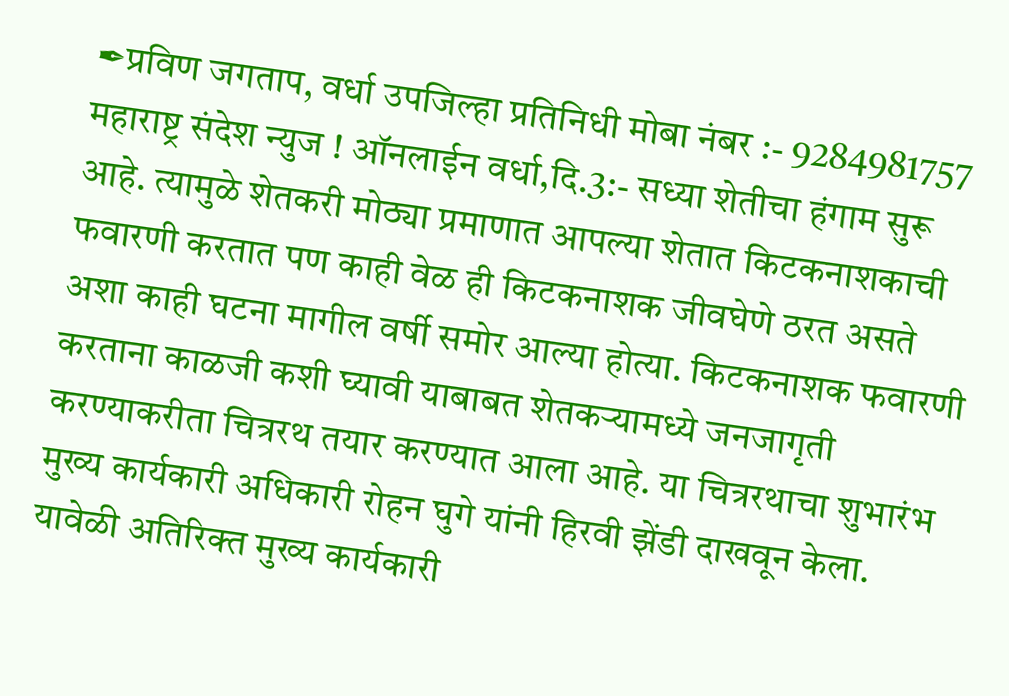✒प्रविण जगताप, वर्धा उपजिल्हा प्रतिनिधी मोबा नंबर :- 9284981757
महाराष्ट्र संदेश न्युज ! ऑनलाईन वर्धा,दि.3:- सध्या शेतीचा हंगाम सुरू आहे. त्यामुळे शेतकरी मोठ्या प्रमाणात आपल्या शेतात किटकनाशकाची फवारणी करतात पण काही वेळ ही किटकनाशक जीवघेणे ठरत असते अशा काही घटना मागील वर्षी समोर आल्या होत्या. किटकनाशक फवारणी करताना काळजी कशी घ्यावी याबाबत शेतकऱ्यामध्ये जनजागृती करण्याकरीता चित्ररथ तयार करण्यात आला आहे. या चित्ररथाचा शुभारंभ मुख्य कार्यकारी अधिकारी रोहन घुगे यांनी हिरवी झेंडी दाखवून केला.
यावेळी अतिरिक्त मुख्य कार्यकारी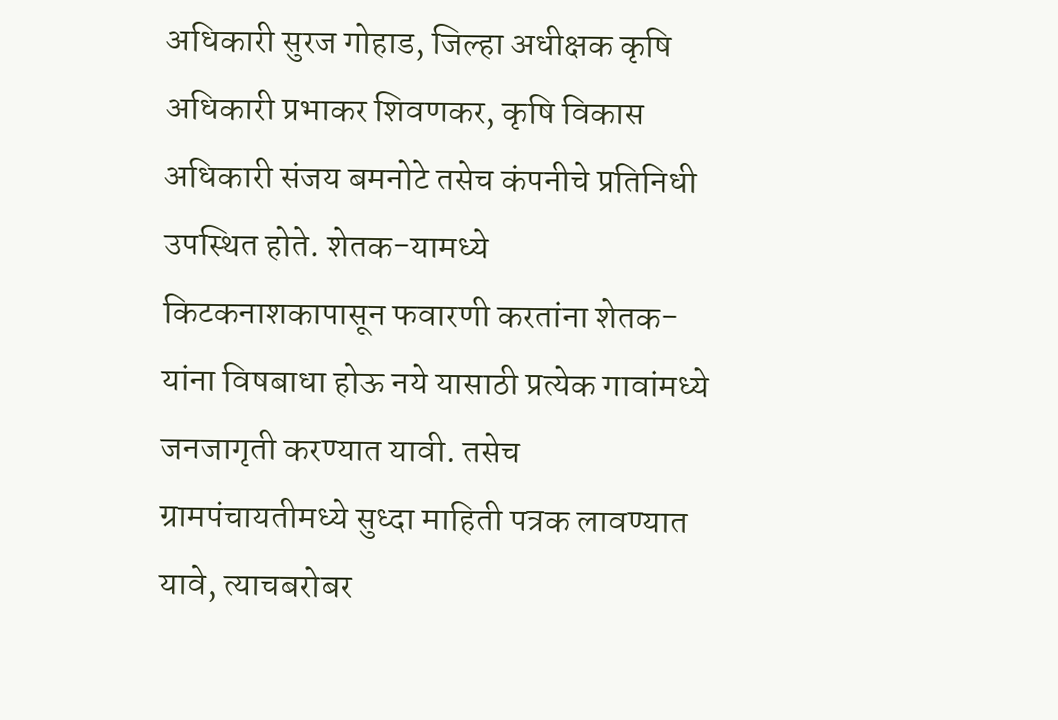अधिकारी सुरज गोहाड, जिल्हा अधीक्षक कृषि अधिकारी प्रभाकर शिवणकर, कृषि विकास अधिकारी संजय बमनोटे तसेच कंपनीचे प्रतिनिधी उपस्थित होते. शेतक-यामध्ये किटकनाशकापासून फवारणी करतांना शेतक-यांना विषबाधा होऊ नये यासाठी प्रत्येक गावांमध्ये जनजागृती करण्यात यावी. तसेच ग्रामपंचायतीमध्ये सुध्दा माहिती पत्रक लावण्यात यावे, त्याचबरोबर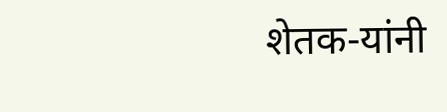शेतक-यांनी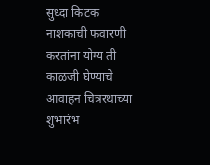सुध्दा किटक नाशकाची फवारणी करतांना योग्य ती काळजी घेण्याचे आवाहन चित्ररथाच्या शुभारंभ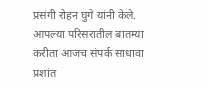प्रसंगी रोहन घुगे यांनी केले. आपल्या परिसरातील बातम्या करीता आजच संपर्क साधावा प्रशांत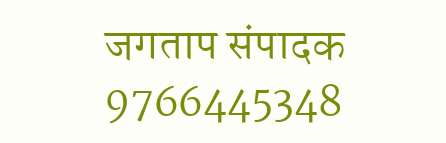जगताप संपादक 9766445348